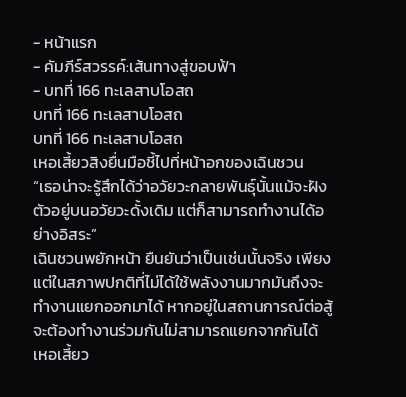- หน้าแรก
- คัมภีร์สวรรค์:เส้นทางสู่ขอบฟ้า
- บทที่ 166 ทะเลสาบโอสถ
บทที่ 166 ทะเลสาบโอสถ
บทที่ 166 ทะเลสาบโอสถ
เหอเสี้ยวสิงยื่นมือชี้ไปที่หน้าอกของเฉินชวน
“เธอน่าจะรู้สึกได้ว่าอวัยวะกลายพันธุ์นั้นแม้จะฝังตัวอยู่บนอวัยวะดั้งเดิม แต่ก็สามารถทำงานได้อย่างอิสระ”
เฉินชวนพยักหน้า ยืนยันว่าเป็นเช่นนั้นจริง เพียงแต่ในสภาพปกติที่ไม่ได้ใช้พลังงานมากมันถึงจะทำงานแยกออกมาได้ หากอยู่ในสถานการณ์ต่อสู้จะต้องทำงานร่วมกันไม่สามารถแยกจากกันได้
เหอเสี้ยว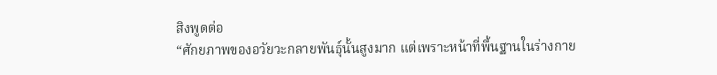สิงพูดต่อ
“ศักยภาพของอวัยวะกลายพันธุ์นั้นสูงมาก แต่เพราะหน้าที่พื้นฐานในร่างกาย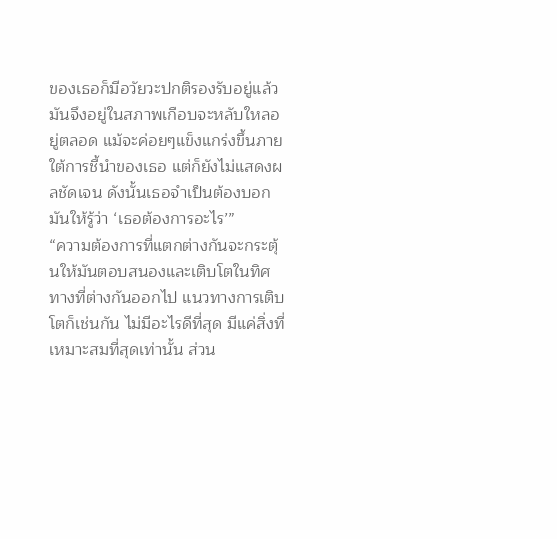ของเธอก็มีอวัยวะปกติรองรับอยู่แล้ว มันจึงอยู่ในสภาพเกือบจะหลับใหลอยู่ตลอด แม้จะค่อยๆแข็งแกร่งขึ้นภายใต้การชี้นำของเธอ แต่ก็ยังไม่แสดงผลชัดเจน ดังนั้นเธอจำเป็นต้องบอกมันให้รู้ว่า ‘เธอต้องการอะไร’”
“ความต้องการที่แตกต่างกันจะกระตุ้นให้มันตอบสนองและเติบโตในทิศทางที่ต่างกันออกไป แนวทางการเติบโตก็เช่นกัน ไม่มีอะไรดีที่สุด มีแค่สิ่งที่เหมาะสมที่สุดเท่านั้น ส่วน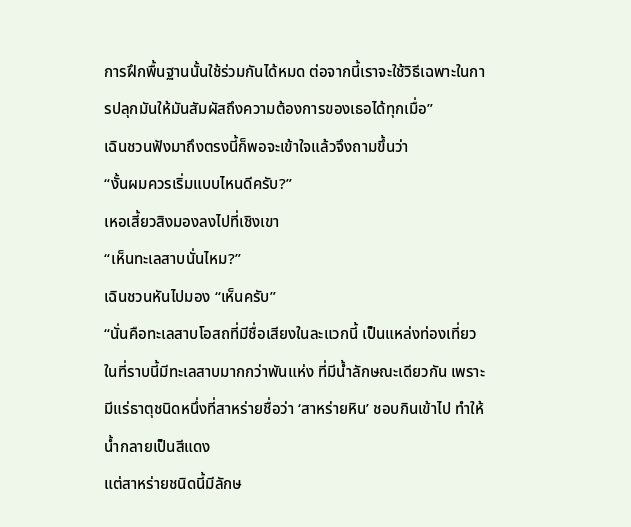การฝึกพื้นฐานนั้นใช้ร่วมกันได้หมด ต่อจากนี้เราจะใช้วิธีเฉพาะในการปลุกมันให้มันสัมผัสถึงความต้องการของเธอได้ทุกเมื่อ”
เฉินชวนฟังมาถึงตรงนี้ก็พอจะเข้าใจแล้วจึงถามขึ้นว่า
“งั้นผมควรเริ่มแบบไหนดีครับ?”
เหอเสี้ยวสิงมองลงไปที่เชิงเขา
“เห็นทะเลสาบนั่นไหม?”
เฉินชวนหันไปมอง “เห็นครับ”
“นั่นคือทะเลสาบโอสถที่มีชื่อเสียงในละแวกนี้ เป็นแหล่งท่องเที่ยว ในที่ราบนี้มีทะเลสาบมากกว่าพันแห่ง ที่มีน้ำลักษณะเดียวกัน เพราะมีแร่ธาตุชนิดหนึ่งที่สาหร่ายชื่อว่า ‘สาหร่ายหิน’ ชอบกินเข้าไป ทำให้น้ำกลายเป็นสีแดง
แต่สาหร่ายชนิดนี้มีลักษ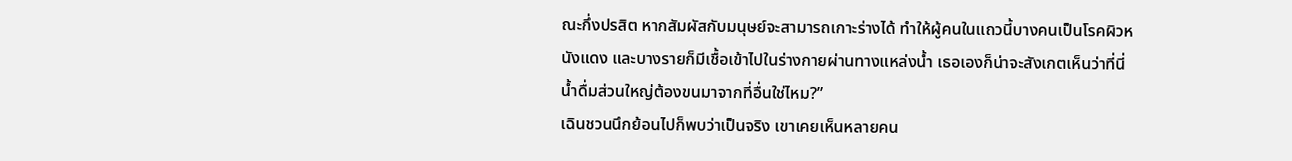ณะกึ่งปรสิต หากสัมผัสกับมนุษย์จะสามารถเกาะร่างได้ ทำให้ผู้คนในแถวนี้บางคนเป็นโรคผิวหนังแดง และบางรายก็มีเชื้อเข้าไปในร่างกายผ่านทางแหล่งน้ำ เธอเองก็น่าจะสังเกตเห็นว่าที่นี่น้ำดื่มส่วนใหญ่ต้องขนมาจากที่อื่นใช่ไหม?”
เฉินชวนนึกย้อนไปก็พบว่าเป็นจริง เขาเคยเห็นหลายคน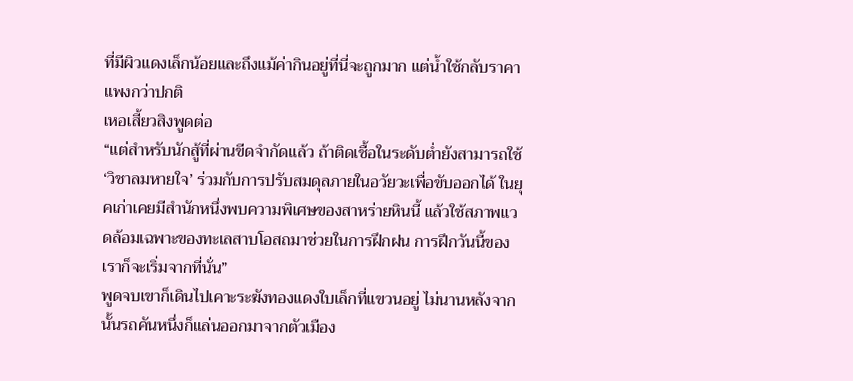ที่มีผิวแดงเล็กน้อยและถึงแม้ค่ากินอยู่ที่นี่จะถูกมาก แต่น้ำใช้กลับราคาแพงกว่าปกติ
เหอเสี้ยวสิงพูดต่อ
“แต่สำหรับนักสู้ที่ผ่านขีดจำกัดแล้ว ถ้าติดเชื้อในระดับต่ำยังสามารถใช้ ‘วิชาลมหายใจ’ ร่วมกับการปรับสมดุลภายในอวัยวะเพื่อขับออกได้ ในยุคเก่าเคยมีสำนักหนึ่งพบความพิเศษของสาหร่ายหินนี้ แล้วใช้สภาพแวดล้อมเฉพาะของทะเลสาบโอสถมาช่วยในการฝึกฝน การฝึกวันนี้ของเราก็จะเริ่มจากที่นั่น”
พูดจบเขาก็เดินไปเคาะระฆังทองแดงใบเล็กที่แขวนอยู่ ไม่นานหลังจากนั้นรถคันหนึ่งก็แล่นออกมาจากตัวเมือง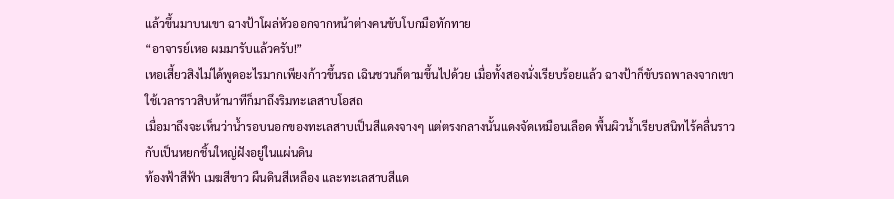แล้วขึ้นมาบนเขา ฉางป้าโผล่หัวออกจากหน้าต่างคนขับโบกมือทักทาย
“อาจารย์เหอ ผมมารับแล้วครับ!”
เหอเสี้ยวสิงไม่ได้พูดอะไรมากเพียงก้าวขึ้นรถ เฉินชวนก็ตามขึ้นไปด้วย เมื่อทั้งสองนั่งเรียบร้อยแล้ว ฉางป้าก็ขับรถพาลงจากเขา ใช้เวลาราวสิบห้านาทีก็มาถึงริมทะเลสาบโอสถ
เมื่อมาถึงจะเห็นว่าน้ำรอบนอกของทะเลสาบเป็นสีแดงจางๆ แต่ตรงกลางนั้นแดงจัดเหมือนเลือด พื้นผิวน้ำเรียบสนิทไร้คลื่นราวกับเป็นหยกชิ้นใหญ่ฝังอยู่ในแผ่นดิน
ท้องฟ้าสีฟ้า เมฆสีขาว ผืนดินสีเหลือง และทะเลสาบสีแด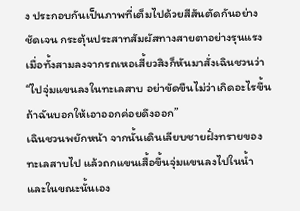ง ประกอบกันเป็นภาพที่เต็มไปด้วยสีสันตัดกันอย่างชัดเจน กระตุ้นประสาทสัมผัสทางสายตาอย่างรุนแรง
เมื่อทั้งสามลงจากรถเหอเสี้ยวสิงก็หันมาสั่งเฉินชวนว่า
“ไปจุ่มแขนลงในทะเลสาบ อย่าขัดขืนไม่ว่าเกิดอะไรขึ้น ถ้าฉันบอกให้เอาออกค่อยดึงออก”
เฉินชวนพยักหน้า จากนั้นเดินเลียบชายฝั่งทรายของทะเลสาบไป แล้วถกแขนเสื้อขึ้นจุ่มแขนลงไปในน้ำ และในขณะนั้นเอง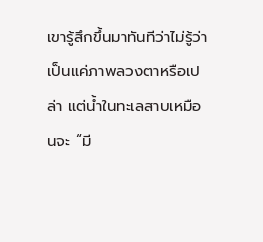เขารู้สึกขึ้นมาทันทีว่าไม่รู้ว่าเป็นแค่ภาพลวงตาหรือเปล่า แต่น้ำในทะเลสาบเหมือนจะ “มี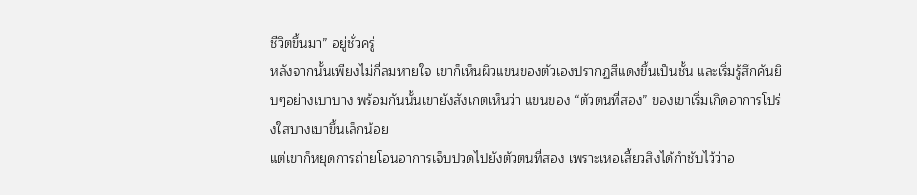ชีวิตขึ้นมา” อยู่ชั่วครู่
หลังจากนั้นเพียงไม่กี่ลมหายใจ เขาก็เห็นผิวแขนของตัวเองปรากฏสีแดงขึ้นเป็นชั้น และเริ่มรู้สึกคันยิบๆอย่างเบาบาง พร้อมกันนั้นเขายังสังเกตเห็นว่า แขนของ “ตัวตนที่สอง” ของเขาเริ่มเกิดอาการโปร่งใสบางเบาขึ้นเล็กน้อย
แต่เขาก็หยุดการถ่ายโอนอาการเจ็บปวดไปยังตัวตนที่สอง เพราะเหอเสี้ยวสิงได้กำชับไว้ว่าอ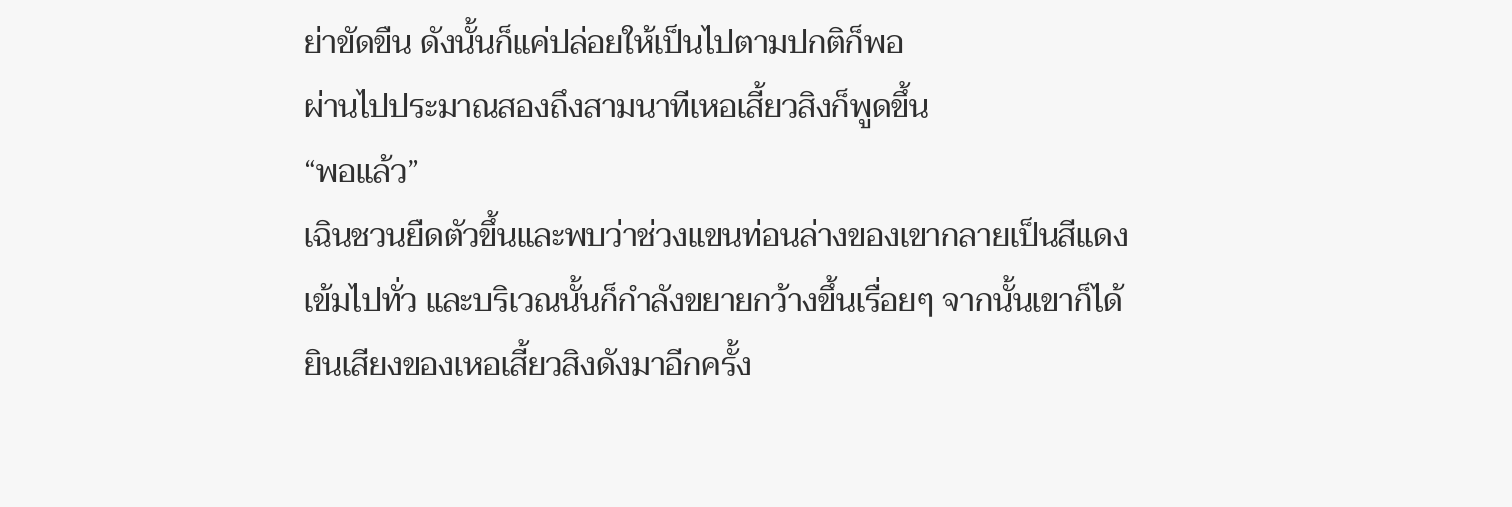ย่าขัดขืน ดังนั้นก็แค่ปล่อยให้เป็นไปตามปกติก็พอ
ผ่านไปประมาณสองถึงสามนาทีเหอเสี้ยวสิงก็พูดขึ้น
“พอแล้ว”
เฉินชวนยืดตัวขึ้นและพบว่าช่วงแขนท่อนล่างของเขากลายเป็นสีแดงเข้มไปทั่ว และบริเวณนั้นก็กำลังขยายกว้างขึ้นเรื่อยๆ จากนั้นเขาก็ได้ยินเสียงของเหอเสี้ยวสิงดังมาอีกครั้ง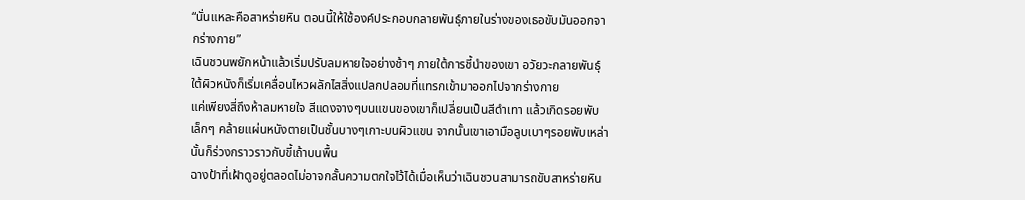“นั่นแหละคือสาหร่ายหิน ตอนนี้ให้ใช้องค์ประกอบกลายพันธุ์ภายในร่างของเธอขับมันออกจากร่างกาย”
เฉินชวนพยักหน้าแล้วเริ่มปรับลมหายใจอย่างช้าๆ ภายใต้การชี้นำของเขา อวัยวะกลายพันธุ์ใต้ผิวหนังก็เริ่มเคลื่อนไหวผลักไสสิ่งแปลกปลอมที่แทรกเข้ามาออกไปจากร่างกาย
แค่เพียงสี่ถึงห้าลมหายใจ สีแดงจางๆบนแขนของเขาก็เปลี่ยนเป็นสีดำเทา แล้วเกิดรอยพับเล็กๆ คล้ายแผ่นหนังตายเป็นชั้นบางๆเกาะบนผิวแขน จากนั้นเขาเอามือลูบเบาๆรอยพับเหล่านั้นก็ร่วงกราวราวกับขี้เถ้าบนพื้น
ฉางป้าที่เฝ้าดูอยู่ตลอดไม่อาจกลั้นความตกใจไว้ได้เมื่อเห็นว่าเฉินชวนสามารถขับสาหร่ายหิน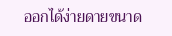ออกได้ง่ายดายขนาด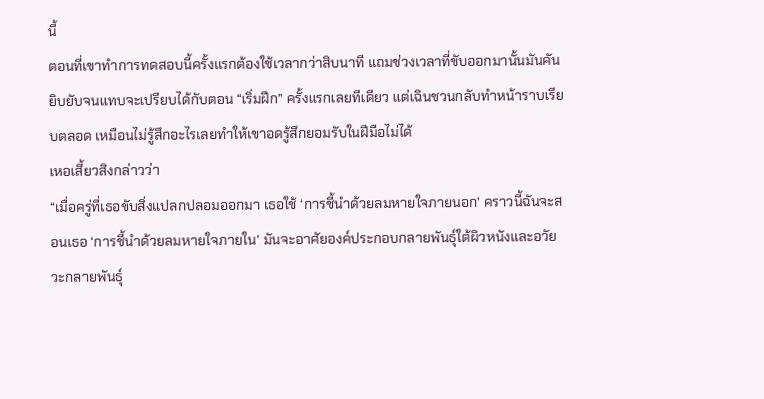นี้
ตอนที่เขาทำการทดสอบนี้ครั้งแรกต้องใช้เวลากว่าสิบนาที แถมช่วงเวลาที่ขับออกมานั้นมันคันยิบยับจนแทบจะเปรียบได้กับตอน “เริ่มฝึก” ครั้งแรกเลยทีเดียว แต่เฉินชวนกลับทำหน้าราบเรียบตลอด เหมือนไม่รู้สึกอะไรเลยทำให้เขาอดรู้สึกยอมรับในฝีมือไม่ได้
เหอเสี้ยวสิงกล่าวว่า
“เมื่อครู่ที่เธอขับสิ่งแปลกปลอมออกมา เธอใช้ ‘การชี้นำด้วยลมหายใจภายนอก’ คราวนี้ฉันจะสอนเธอ ‘การชี้นำด้วยลมหายใจภายใน’ มันจะอาศัยองค์ประกอบกลายพันธุ์ใต้ผิวหนังและอวัยวะกลายพันธุ์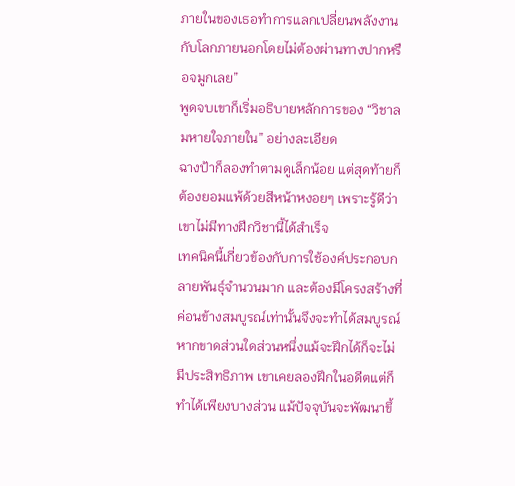ภายในของเธอทำการแลกเปลี่ยนพลังงานกับโลกภายนอกโดยไม่ต้องผ่านทางปากหรือจมูกเลย”
พูดจบเขาก็เริ่มอธิบายหลักการของ “วิชาลมหายใจภายใน” อย่างละเอียด
ฉางป้าก็ลองทำตามดูเล็กน้อย แต่สุดท้ายก็ต้องยอมแพ้ด้วยสีหน้าหงอยๆ เพราะรู้ดีว่าเขาไม่มีทางฝึกวิชานี้ได้สำเร็จ
เทคนิคนี้เกี่ยวข้องกับการใช้องค์ประกอบกลายพันธุ์จำนวนมาก และต้องมีโครงสร้างที่ค่อนข้างสมบูรณ์เท่านั้นจึงจะทำได้สมบูรณ์ หากขาดส่วนใดส่วนหนึ่งแม้จะฝึกได้ก็จะไม่มีประสิทธิภาพ เขาเคยลองฝึกในอดีตแต่ก็ทำได้เพียงบางส่วน แม้ปัจจุบันจะพัฒนาขึ้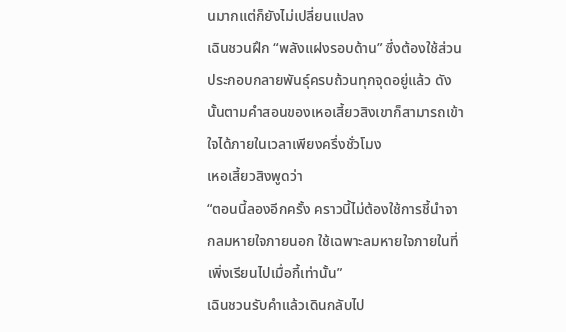นมากแต่ก็ยังไม่เปลี่ยนแปลง
เฉินชวนฝึก “พลังแฝงรอบด้าน” ซึ่งต้องใช้ส่วนประกอบกลายพันธุ์ครบถ้วนทุกจุดอยู่แล้ว ดังนั้นตามคำสอนของเหอเสี้ยวสิงเขาก็สามารถเข้าใจได้ภายในเวลาเพียงครึ่งชั่วโมง
เหอเสี้ยวสิงพูดว่า
“ตอนนี้ลองอีกครั้ง คราวนี้ไม่ต้องใช้การชี้นำจากลมหายใจภายนอก ใช้เฉพาะลมหายใจภายในที่เพิ่งเรียนไปเมื่อกี้เท่านั้น”
เฉินชวนรับคำแล้วเดินกลับไป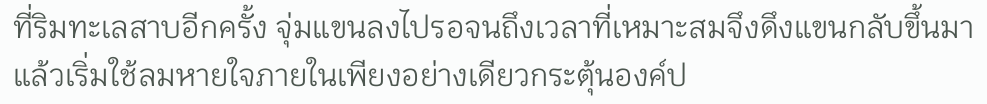ที่ริมทะเลสาบอีกครั้ง จุ่มแขนลงไปรอจนถึงเวลาที่เหมาะสมจึงดึงแขนกลับขึ้นมา แล้วเริ่มใช้ลมหายใจภายในเพียงอย่างเดียวกระตุ้นองค์ป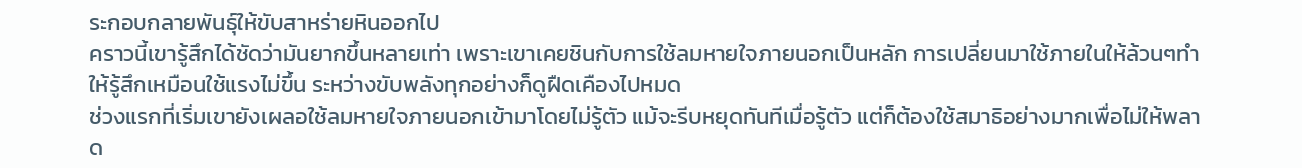ระกอบกลายพันธุ์ให้ขับสาหร่ายหินออกไป
คราวนี้เขารู้สึกได้ชัดว่ามันยากขึ้นหลายเท่า เพราะเขาเคยชินกับการใช้ลมหายใจภายนอกเป็นหลัก การเปลี่ยนมาใช้ภายในให้ล้วนๆทำให้รู้สึกเหมือนใช้แรงไม่ขึ้น ระหว่างขับพลังทุกอย่างก็ดูฝืดเคืองไปหมด
ช่วงแรกที่เริ่มเขายังเผลอใช้ลมหายใจภายนอกเข้ามาโดยไม่รู้ตัว แม้จะรีบหยุดทันทีเมื่อรู้ตัว แต่ก็ต้องใช้สมาธิอย่างมากเพื่อไม่ให้พลาด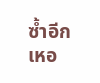ซ้ำอีก
เหอ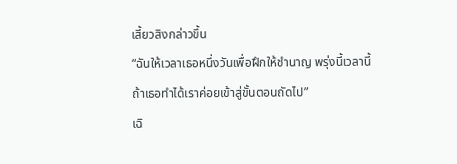เสี้ยวสิงกล่าวขึ้น
“ฉันให้เวลาเธอหนึ่งวันเพื่อฝึกให้ชำนาญ พรุ่งนี้เวลานี้ ถ้าเธอทำได้เราค่อยเข้าสู่ขั้นตอนถัดไป”
เฉิ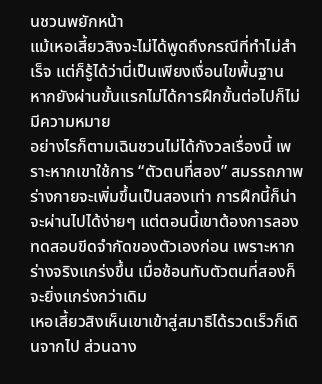นชวนพยักหน้า
แม้เหอเสี้ยวสิงจะไม่ได้พูดถึงกรณีที่ทำไม่สำเร็จ แต่ก็รู้ได้ว่านี่เป็นเพียงเงื่อนไขพื้นฐาน หากยังผ่านขั้นแรกไม่ได้การฝึกขั้นต่อไปก็ไม่มีความหมาย
อย่างไรก็ตามเฉินชวนไม่ได้กังวลเรื่องนี้ เพราะหากเขาใช้การ “ตัวตนที่สอง” สมรรถภาพร่างกายจะเพิ่มขึ้นเป็นสองเท่า การฝึกนี้ก็น่าจะผ่านไปได้ง่ายๆ แต่ตอนนี้เขาต้องการลองทดสอบขีดจำกัดของตัวเองก่อน เพราะหากร่างจริงแกร่งขึ้น เมื่อซ้อนทับตัวตนที่สองก็จะยิ่งแกร่งกว่าเดิม
เหอเสี้ยวสิงเห็นเขาเข้าสู่สมาธิได้รวดเร็วก็เดินจากไป ส่วนฉาง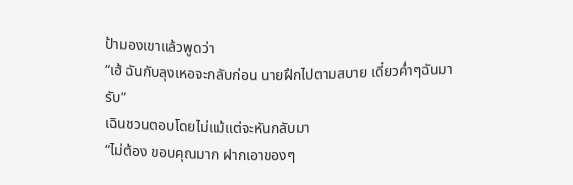ป้ามองเขาแล้วพูดว่า
“เฮ้ ฉันกับลุงเหอจะกลับก่อน นายฝึกไปตามสบาย เดี๋ยวค่ำๆฉันมารับ”
เฉินชวนตอบโดยไม่แม้แต่จะหันกลับมา
“ไม่ต้อง ขอบคุณมาก ฝากเอาของๆ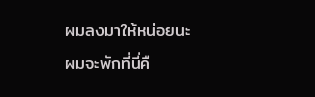ผมลงมาให้หน่อยนะ ผมจะพักที่นี่คื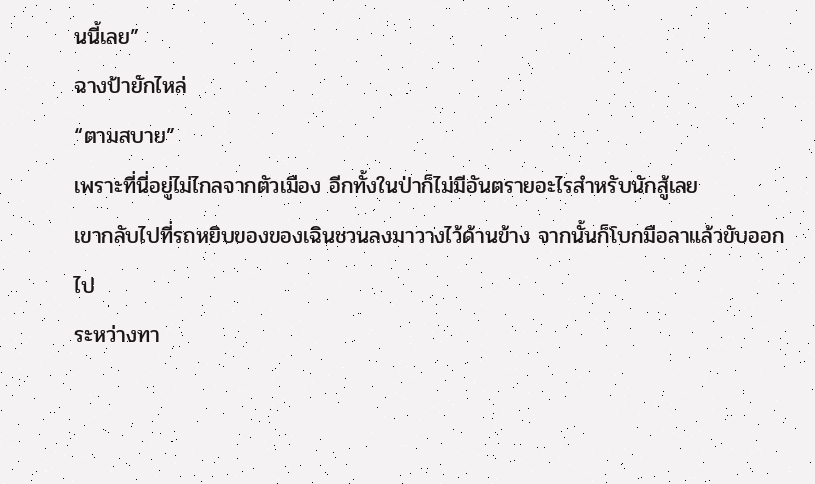นนี้เลย”
ฉางป้ายักไหล่
“ตามสบาย”
เพราะที่นี่อยู่ไม่ไกลจากตัวเมือง อีกทั้งในป่าก็ไม่มีอันตรายอะไรสำหรับนักสู้เลย
เขากลับไปที่รถหยิบของของเฉินชวนลงมาวางไว้ด้านข้าง จากนั้นก็โบกมือลาแล้วขับออกไป
ระหว่างทา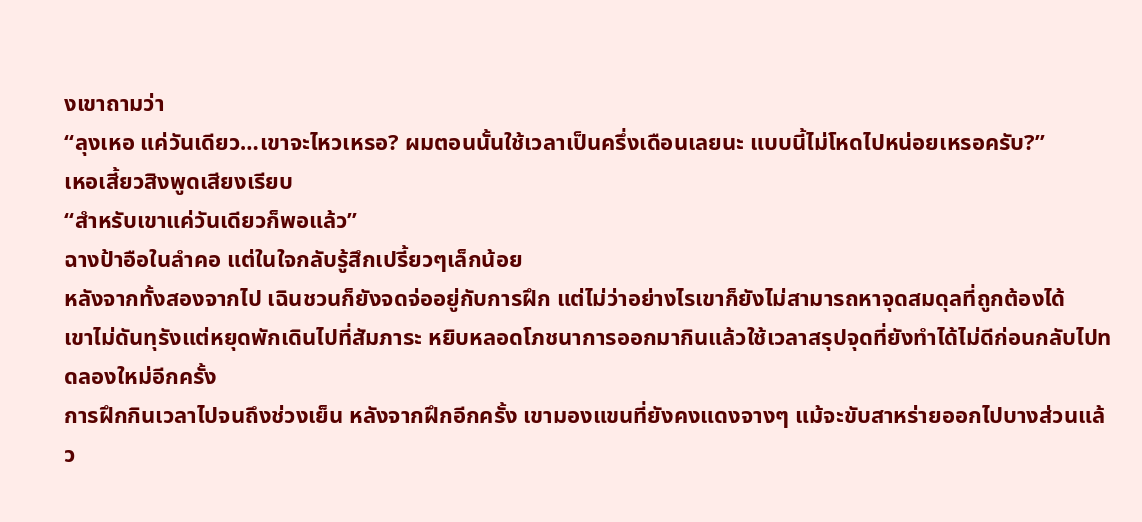งเขาถามว่า
“ลุงเหอ แค่วันเดียว…เขาจะไหวเหรอ? ผมตอนนั้นใช้เวลาเป็นครึ่งเดือนเลยนะ แบบนี้ไม่โหดไปหน่อยเหรอครับ?”
เหอเสี้ยวสิงพูดเสียงเรียบ
“สำหรับเขาแค่วันเดียวก็พอแล้ว”
ฉางป้าอือในลำคอ แต่ในใจกลับรู้สึกเปรี้ยวๆเล็กน้อย
หลังจากทั้งสองจากไป เฉินชวนก็ยังจดจ่ออยู่กับการฝึก แต่ไม่ว่าอย่างไรเขาก็ยังไม่สามารถหาจุดสมดุลที่ถูกต้องได้
เขาไม่ดันทุรังแต่หยุดพักเดินไปที่สัมภาระ หยิบหลอดโภชนาการออกมากินแล้วใช้เวลาสรุปจุดที่ยังทำได้ไม่ดีก่อนกลับไปทดลองใหม่อีกครั้ง
การฝึกกินเวลาไปจนถึงช่วงเย็น หลังจากฝึกอีกครั้ง เขามองแขนที่ยังคงแดงจางๆ แม้จะขับสาหร่ายออกไปบางส่วนแล้ว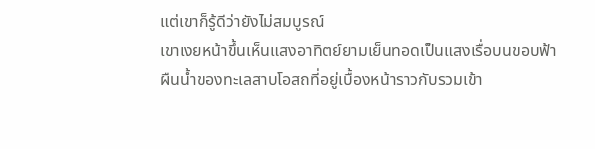แต่เขาก็รู้ดีว่ายังไม่สมบูรณ์
เขาเงยหน้าขึ้นเห็นแสงอาทิตย์ยามเย็นทอดเป็นแสงเรื่อบนขอบฟ้า ผืนน้ำของทะเลสาบโอสถที่อยู่เบื้องหน้าราวกับรวมเข้า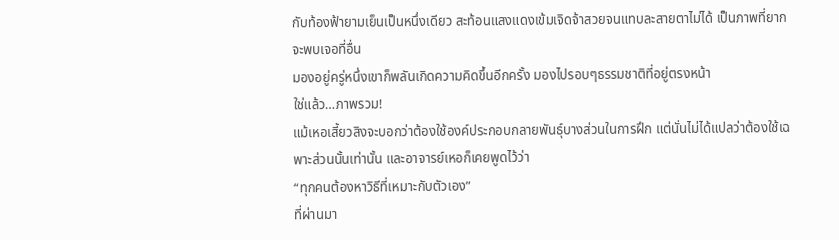กับท้องฟ้ายามเย็นเป็นหนึ่งเดียว สะท้อนแสงแดงเข้มเจิดจ้าสวยจนแทบละสายตาไม่ได้ เป็นภาพที่ยากจะพบเจอที่อื่น
มองอยู่ครู่หนึ่งเขาก็พลันเกิดความคิดขึ้นอีกครั้ง มองไปรอบๆธรรมชาติที่อยู่ตรงหน้า
ใช่แล้ว…ภาพรวม!
แม้เหอเสี้ยวสิงจะบอกว่าต้องใช้องค์ประกอบกลายพันธุ์บางส่วนในการฝึก แต่นั่นไม่ได้แปลว่าต้องใช้เฉพาะส่วนนั้นเท่านั้น และอาจารย์เหอก็เคยพูดไว้ว่า
“ทุกคนต้องหาวิธีที่เหมาะกับตัวเอง”
ที่ผ่านมา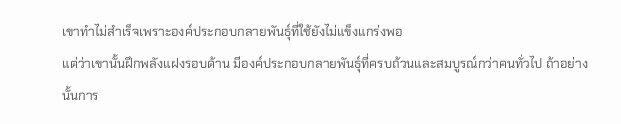เขาทำไม่สำเร็จเพราะองค์ประกอบกลายพันธุ์ที่ใช้ยังไม่แข็งแกร่งพอ
แต่ว่าเขานั้นฝึกพลังแฝงรอบด้าน มีองค์ประกอบกลายพันธุ์ที่ครบถ้วนและสมบูรณ์กว่าคนทั่วไป ถ้าอย่างนั้นการ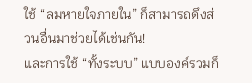ใช้ “ลมหายใจภายใน” ก็สามารถดึงส่วนอื่นมาช่วยได้เช่นกัน!
และการใช้ “ทั้งระบบ” แบบองค์รวมก็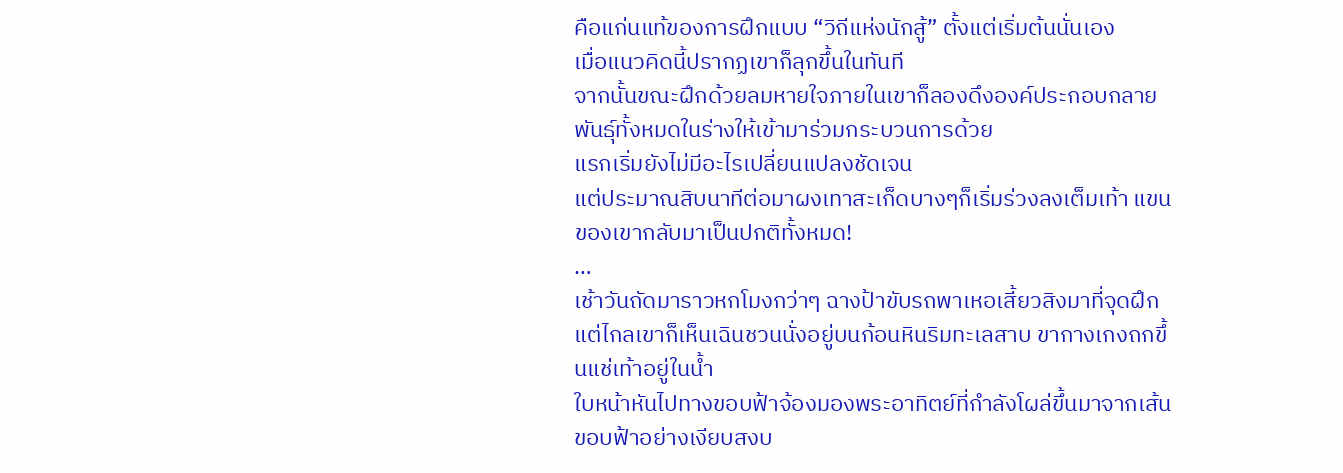คือแก่นแท้ของการฝึกแบบ “วิถีแห่งนักสู้” ตั้งแต่เริ่มต้นนั่นเอง
เมื่อแนวคิดนี้ปรากฏเขาก็ลุกขึ้นในทันที
จากนั้นขณะฝึกด้วยลมหายใจภายในเขาก็ลองดึงองค์ประกอบกลายพันธุ์ทั้งหมดในร่างให้เข้ามาร่วมกระบวนการด้วย
แรกเริ่มยังไม่มีอะไรเปลี่ยนแปลงชัดเจน
แต่ประมาณสิบนาทีต่อมาผงเทาสะเก็ดบางๆก็เริ่มร่วงลงเต็มเท้า แขนของเขากลับมาเป็นปกติทั้งหมด!
…
เช้าวันถัดมาราวหกโมงกว่าๆ ฉางป้าขับรถพาเหอเสี้ยวสิงมาที่จุดฝึก
แต่ไกลเขาก็เห็นเฉินชวนนั่งอยู่บนก้อนหินริมทะเลสาบ ขากางเกงถกขึ้นแช่เท้าอยู่ในน้ำ
ใบหน้าหันไปทางขอบฟ้าจ้องมองพระอาทิตย์ที่กำลังโผล่ขึ้นมาจากเส้นขอบฟ้าอย่างเงียบสงบ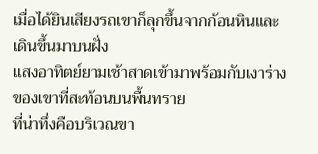เมื่อได้ยินเสียงรถเขาก็ลุกขึ้นจากก้อนหินและเดินขึ้นมาบนฝั่ง
แสงอาทิตย์ยามเช้าสาดเข้ามาพร้อมกับเงาร่างของเขาที่สะท้อนบนพื้นทราย
ที่น่าทึ่งคือบริเวณขา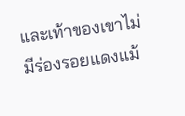และเท้าของเขาไม่มีร่องรอยแดงแม้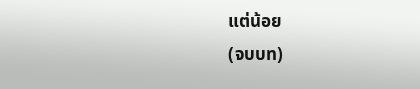แต่น้อย
(จบบท)